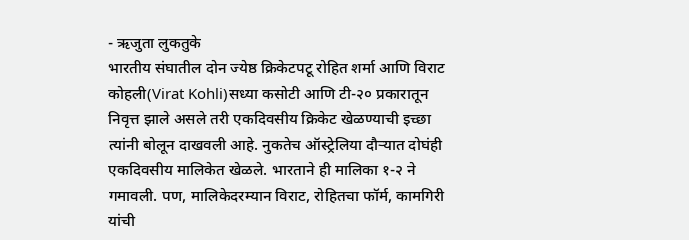- ऋजुता लुकतुके
भारतीय संघातील दोन ज्येष्ठ क्रिकेटपटू रोहित शर्मा आणि विराट कोहली(Virat Kohli)सध्या कसोटी आणि टी-२० प्रकारातून निवृत्त झाले असले तरी एकदिवसीय क्रिकेट खेळण्याची इच्छा त्यांनी बोलून दाखवली आहे. नुकतेच ऑस्ट्रेलिया दौऱ्यात दोघंही एकदिवसीय मालिकेत खेळले. भारताने ही मालिका १-२ ने गमावली. पण, मालिकेदरम्यान विराट, रोहितचा फॉर्म, कामगिरी यांची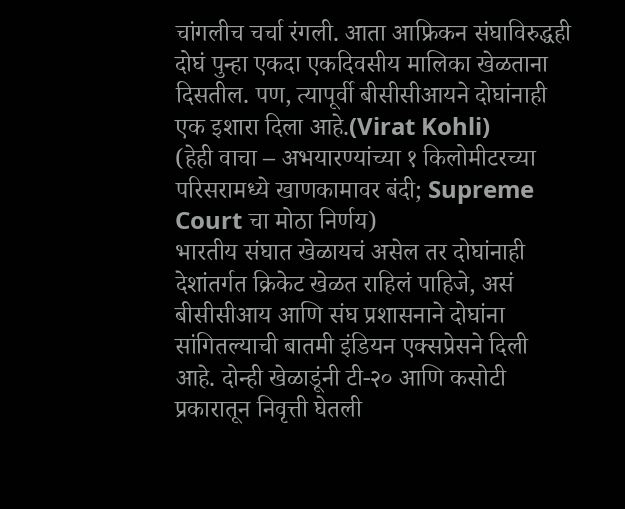चांगलीच चर्चा रंगली. आता आफ्रिकन संघाविरुद्धही दोघं पुन्हा एकदा एकदिवसीय मालिका खेळताना दिसतील. पण, त्यापूर्वी बीसीसीआयने दोघांनाही एक इशारा दिला आहे.(Virat Kohli)
(हेही वाचा – अभयारण्यांच्या १ किलोमीटरच्या परिसरामध्ये खाणकामावर बंदी; Supreme Court चा मोठा निर्णय)
भारतीय संघात खेळायचं असेल तर दोघांनाही देशांतर्गत क्रिकेट खेळत राहिलं पाहिजे, असं बीसीसीआय आणि संघ प्रशासनाने दोघांना सांगितल्याची बातमी इंडियन एक्सप्रेसने दिली आहे. दोन्ही खेळाडूंनी टी-२० आणि कसोटी प्रकारातून निवृत्ती घेतली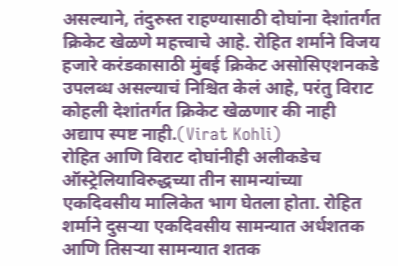असल्याने, तंदुरुस्त राहण्यासाठी दोघांना देशांतर्गत क्रिकेट खेळणे महत्त्वाचे आहे. रोहित शर्माने विजय हजारे करंडकासाठी मुंबई क्रिकेट असोसिएशनकडे उपलब्ध असल्याचं निश्चित केलं आहे, परंतु विराट कोहली देशांतर्गत क्रिकेट खेळणार की नाही अद्याप स्पष्ट नाही.(Virat Kohli)
रोहित आणि विराट दोघांनीही अलीकडेच ऑस्ट्रेलियाविरुद्धच्या तीन सामन्यांच्या एकदिवसीय मालिकेत भाग घेतला होता. रोहित शर्माने दुसऱ्या एकदिवसीय सामन्यात अर्धशतक आणि तिसऱ्या सामन्यात शतक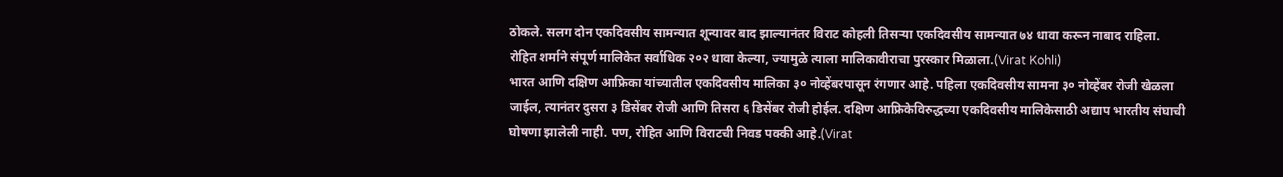ठोकले. सलग दोन एकदिवसीय सामन्यात शून्यावर बाद झाल्यानंतर विराट कोहली तिसऱ्या एकदिवसीय सामन्यात ७४ धावा करून नाबाद राहिला. रोहित शर्माने संपूर्ण मालिकेत सर्वाधिक २०२ धावा केल्या, ज्यामुळे त्याला मालिकावीराचा पुरस्कार मिळाला.(Virat Kohli)
भारत आणि दक्षिण आफ्रिका यांच्यातील एकदिवसीय मालिका ३० नोव्हेंबरपासून रंगणार आहे. पहिला एकदिवसीय सामना ३० नोव्हेंबर रोजी खेळला जाईल, त्यानंतर दुसरा ३ डिसेंबर रोजी आणि तिसरा ६ डिसेंबर रोजी होईल. दक्षिण आफ्रिकेविरुद्धच्या एकदिवसीय मालिकेसाठी अद्याप भारतीय संघाची घोषणा झालेली नाही. पण, रोहित आणि विराटची निवड पक्की आहे.(Virat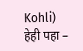Kohli)
हेही पहा –